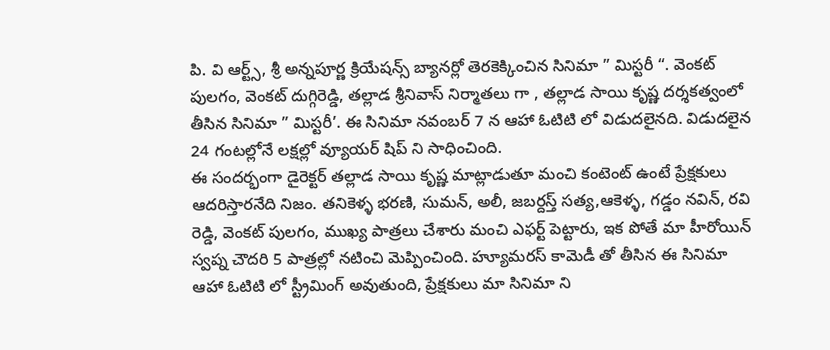పి. వి ఆర్ట్స్, శ్రీ అన్నపూర్ణ క్రియేషన్స్ బ్యానర్లో తెరకెక్కించిన సినిమా ” మిస్టరీ “. వెంకట్ పులగం, వెంకట్ దుగ్గిరెడ్డి, తల్లాడ శ్రీనివాస్ నిర్మాతలు గా , తల్లాడ సాయి కృష్ణ దర్శకత్వంలో తీసిన సినిమా ” మిస్టరీ’. ఈ సినిమా నవంబర్ 7 న ఆహా ఓటిటి లో విడుదలైనది. విడుదలైన 24 గంటల్లోనే లక్షల్లో వ్యూయర్ షిప్ ని సాధించింది.
ఈ సందర్భంగా డైరెక్టర్ తల్లాడ సాయి కృష్ణ మాట్లాడుతూ మంచి కంటెంట్ ఉంటే ప్రేక్షకులు ఆదరిస్తారనేది నిజం. తనికెళ్ళ భరణి, సుమన్, అలీ, జబర్దస్త్ సత్య,ఆకెళ్ళ, గడ్డం నవిన్, రవి రెడ్డి, వెంకట్ పులగం, ముఖ్య పాత్రలు చేశారు మంచి ఎఫర్ట్ పెట్టారు, ఇక పోతే మా హీరోయిన్ స్వప్న చౌదరి 5 పాత్రల్లో నటించి మెప్పించింది. హ్యూమరస్ కామెడీ తో తీసిన ఈ సినిమా ఆహా ఓటిటి లో స్ట్రీమింగ్ అవుతుంది, ప్రేక్షకులు మా సినిమా ని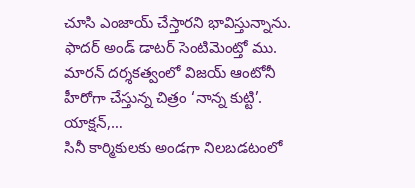చూసి ఎంజాయ్ చేస్తారని భావిస్తున్నాను.
ఫాదర్ అండ్ డాటర్ సెంటిమెంట్తో ము. మారన్ దర్శకత్వంలో విజయ్ ఆంటోనీ హీరోగా చేస్తున్న చిత్రం ‘నాన్న కుట్టి’. యాక్షన్,…
సినీ కార్మికులకు అండగా నిలబడటంలో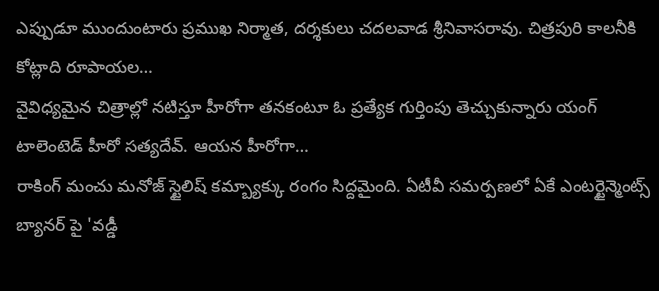ఎప్పుడూ ముందుంటారు ప్రముఖ నిర్మాత, దర్శకులు చదలవాడ శ్రీనివాసరావు. చిత్రపురి కాలనీకి కోట్లాది రూపాయల…
వైవిధ్యమైన చిత్రాల్లో నటిస్తూ హీరోగా తనకంటూ ఓ ప్రత్యేక గుర్తింపు తెచ్చుకున్నారు యంగ్ టాలెంటెడ్ హీరో సత్యదేవ్. ఆయన హీరోగా…
రాకింగ్ మంచు మనోజ్ స్టైలిష్ కమ్బ్యాక్కు రంగం సిద్దమైంది. ఏటీవీ సమర్పణలో ఏకే ఎంటర్టైన్మెంట్స్ బ్యానర్ పై 'వడ్డీ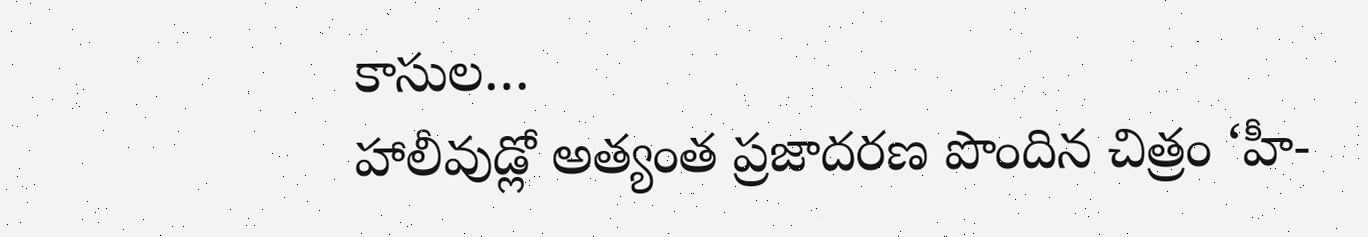కాసుల…
హాలీవుడ్లో అత్యంత ప్రజాదరణ పొందిన చిత్రం ‘హీ-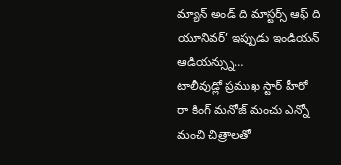మ్యాన్ అండ్ ది మాస్టర్స్ ఆఫ్ ది యూనివర్’ ఇప్పుడు ఇండియన్ ఆడియన్స్ను…
టాలీవుడ్లో ప్రముఖ స్టార్ హీరో రా కింగ్ మనోజ్ మంచు ఎన్నో మంచి చిత్రాలతో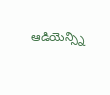ఆడియెన్స్ని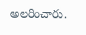అలరించారు.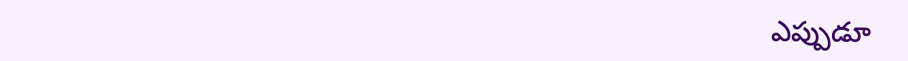ఎప్పుడూ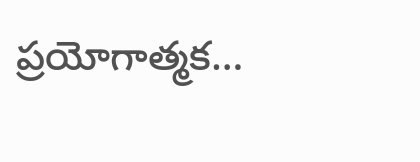ప్రయోగాత్మక…